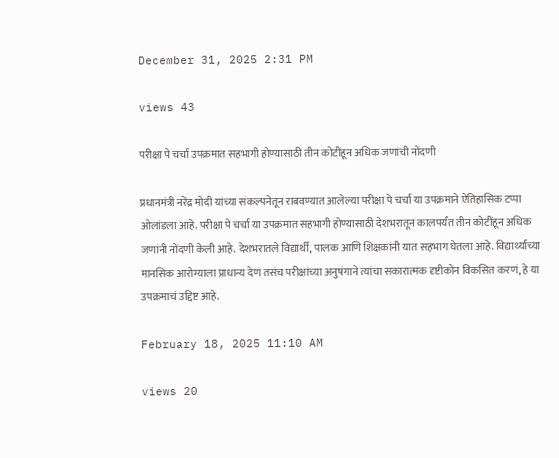December 31, 2025 2:31 PM

views 43

परीक्षा पे चर्चा उपक्रमात सहभागी होण्यासाठी तीन कोटींहून अधिक जणांची नोंदणी

प्रधानमंत्री नरेंद्र मोदी यांच्या संकल्पनेतून राबवण्यात आलेल्या परीक्षा पे चर्चा या उपक्रमाने ऐतिहासिक टप्पा ओलांडला आहे. परीक्षा पे चर्चा या उपक्रमात सहभागी होण्यासाठी देशभरातून कालपर्यंत तीन कोटींहून अधिक जणांनी नोंदणी केली आहे. देशभरातले विद्यार्थी, पालक आणि शिक्षकांनी यात सहभाग घेतला आहे. विद्यार्थ्यांच्या मानसिक आरोग्याला प्राधान्य देणं तसंच परीक्षांच्या अनुषंगाने त्यांचा सकारात्मक दृष्टीकोन विकसित करणं, हे या उपक्रमाचं उद्दिष्ट आहे.

February 18, 2025 11:10 AM

views 20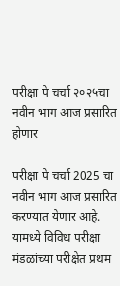परीक्षा पे चर्चा २०२५चा नवीन भाग आज प्रसारित होणार

परीक्षा पे चर्चा 2025 चा नवीन भाग आज प्रसारित करण्यात येणार आहे. यामध्ये विविध परीक्षा मंडळांच्या परीक्षेत प्रथम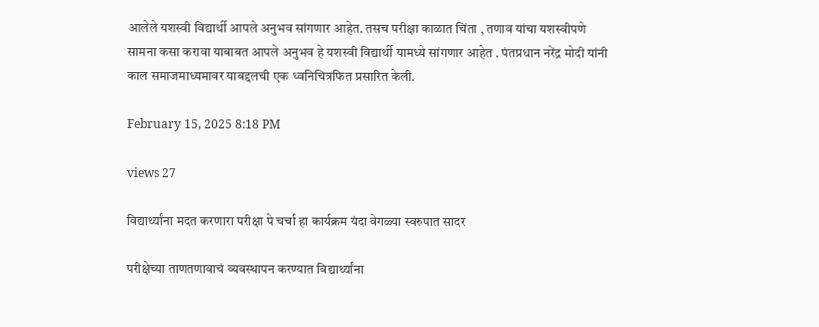आलेले यशस्वी विद्यार्थी आपले अनुभव सांगणार आहेत. तसच परीक्षा काळात चिंता , तणाव यांचा यशस्वीपणे सामना कसा करावा याबाबत आपले अनुभव हे यशस्वी विद्यार्थी यामध्ये सांगणार आहेत . पंतप्रधान नरेंद्र मोदी यांनी काल समाजमाध्यमावर याबद्दलची एक ध्वनिचित्रफित प्रसारित केली.

February 15, 2025 8:18 PM

views 27

विद्यार्थ्यांना मदत करणारा परीक्षा पे चर्चा हा कार्यक्रम यंदा वेगळ्या स्वरुपात सादर

परीक्षेच्या ताणतणावाचं व्यवस्थापन करण्यात विद्यार्थ्यांना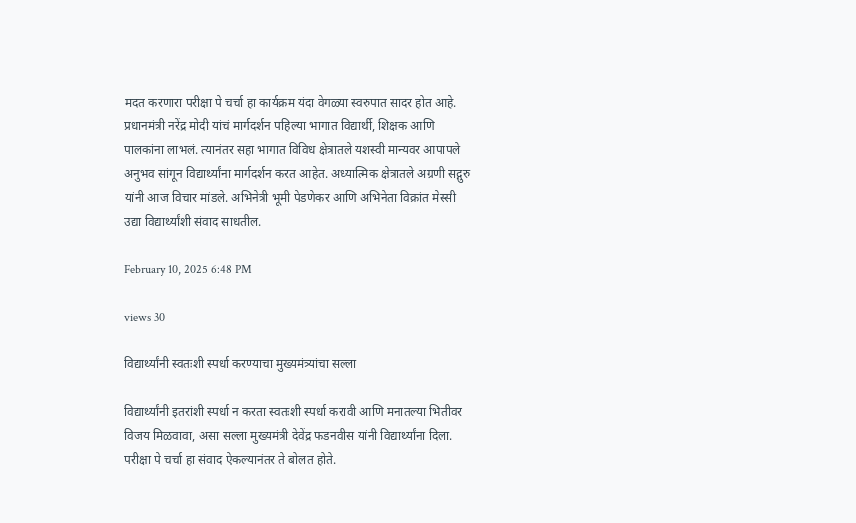मदत करणारा परीक्षा पे चर्चा हा कार्यक्रम यंदा वेगळ्या स्वरुपात सादर होत आहे. प्रधानमंत्री नरेंद्र मोदी यांचं मार्गदर्शन पहिल्या भागात विद्यार्थी, शिक्षक आणि पालकांना लाभलं. त्यानंतर सहा भागात विविध क्षेत्रातले यशस्वी मान्यवर आपापले अनुभव सांगून विद्यार्थ्यांना मार्गदर्शन करत आहेत. अध्यात्मिक क्षेत्रातले अग्रणी सद्गुरु यांनी आज विचार मांडले. अभिनेत्री भूमी पेडणेकर आणि अभिनेता विक्रांत मेस्सी उद्या विद्यार्थ्यांशी संवाद साधतील.

February 10, 2025 6:48 PM

views 30

विद्यार्थ्यांनी स्वतःशी स्पर्धा करण्याचा मुख्यमंत्र्यांचा सल्ला

विद्यार्थ्यांनी इतरांशी स्पर्धा न करता स्वतःशी स्पर्धा करावी आणि मनातल्या भितीवर विजय मिळवावा, असा सल्ला मुख्यमंत्री देवेंद्र फडनवीस यांनी विद्यार्थ्यांना दिला. परीक्षा पे चर्चा हा संवाद ऐकल्यानंतर ते बोलत होते.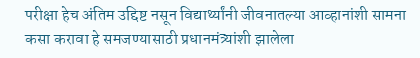परीक्षा हेच अंतिम उद्दिष्ट नसून विद्यार्थ्यांनी जीवनातल्या आव्हानांशी सामना कसा करावा हे समजण्यासाठी प्रधानमंत्र्यांशी झालेला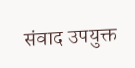संवाद उपयुक्त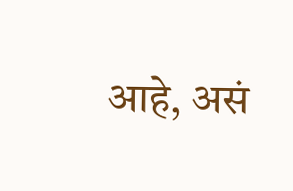आहे, असं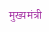मुख्यमंत्री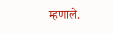म्हणाले.